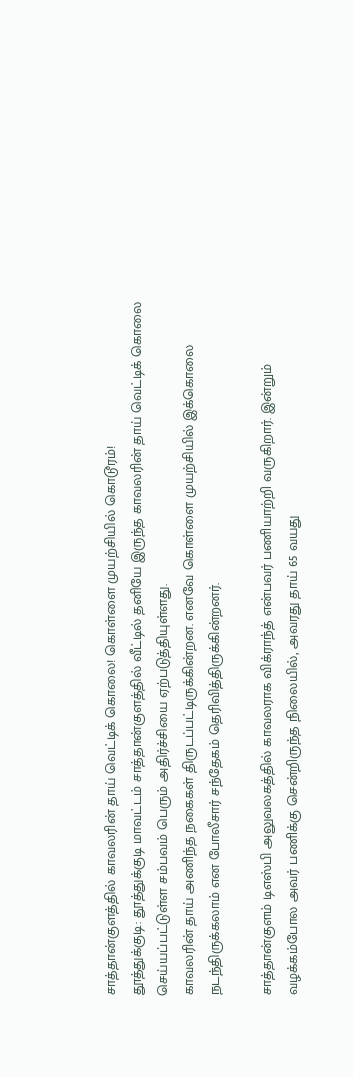சாத்தான்குளத்தில் காவலரின் தாய் வெட்டிக் கொலை! கொள்ளை முயற்சியில் கொடூரம்!
தூத்துக்குடி: தூத்துக்குடி மாவட்டம் சாத்தான்குளத்தில் வீட்டில் தனியே இருந்த காவலரின் தாய் வெட்டிக் கொலை செய்யப்பட்டுள்ள சம்பவம் பெரும் அதிர்ச்சியை ஏற்படுத்தியுள்ளது.
காவலரின் தாய் அணிந்த நகைகள் திருடப்பட்டிருக்கின்றன. எனவே கொள்ளை முயற்சியில் இக்கொலை நடந்திருக்கலாம் என போலீசார் சந்தேகம் தெரிவித்திருக்கின்றனர்.

சாத்தான்குளம் டிஎஸ்பி அலுவலகத்தில் காவலராக விக்ராந்த் என்பவர் பணியாற்றி வருகிறார். இன்றும் வழக்கம்போல அவர் பணிக்கு சென்றிருந்த நிலையில், அவரது தாய் 65 வயது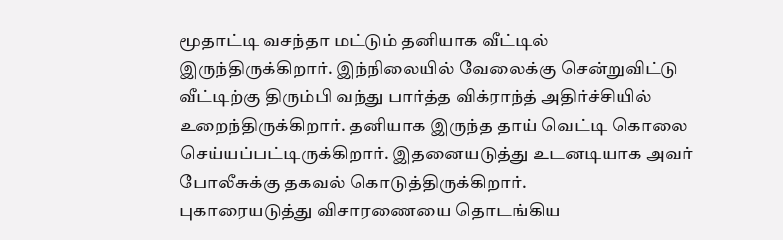மூதாட்டி வசந்தா மட்டும் தனியாக வீட்டில் இருந்திருக்கிறார். இந்நிலையில் வேலைக்கு சென்றுவிட்டு வீட்டிற்கு திரும்பி வந்து பார்த்த விக்ராந்த் அதிர்ச்சியில் உறைந்திருக்கிறார். தனியாக இருந்த தாய் வெட்டி கொலை செய்யப்பட்டிருக்கிறார். இதனையடுத்து உடனடியாக அவர் போலீசுக்கு தகவல் கொடுத்திருக்கிறார்.
புகாரையடுத்து விசாரணையை தொடங்கிய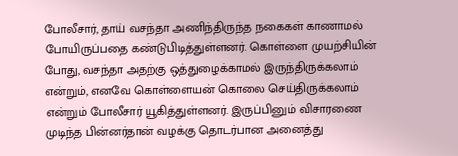போலீசார், தாய் வசந்தா அணிந்திருந்த நகைகள் காணாமல் போயிருப்பதை கண்டுபிடித்துள்ளனர். கொள்ளை முயற்சியின் போது, வசந்தா அதற்கு ஒத்துழைக்காமல் இருந்திருக்கலாம் என்றும், எனவே கொள்ளையன் கொலை செய்திருக்கலாம் என்றும் போலீசார் யூகித்துள்ளனர். இருப்பினும் விசாரணை முடிந்த பின்னர்தான் வழக்கு தொடர்பான அனைத்து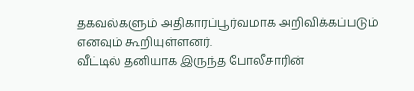தகவல்களும் அதிகாரப்பூர்வமாக அறிவிக்கப்படும் எனவும் கூறியுள்ளனர்.
வீட்டில் தனியாக இருந்த போலீசாரின்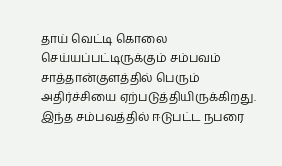தாய் வெட்டி கொலை செய்யப்பட்டிருக்கும் சம்பவம் சாத்தான்குளத்தில் பெரும் அதிர்ச்சியை ஏற்படுத்தியிருக்கிறது. இந்த சம்பவத்தில் ஈடுபட்ட நபரை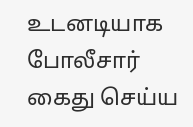உடனடியாக போலீசார் கைது செய்ய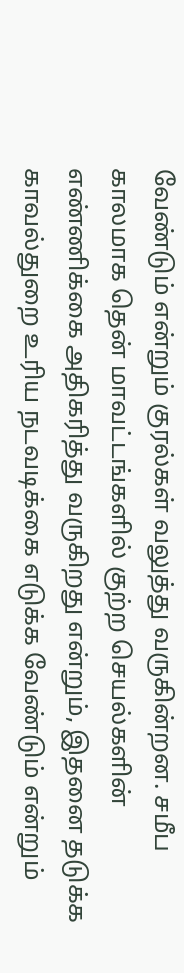வேண்டும் என்றும் குரல்கள் வலுத்து வருகின்றன. சமீப காலமாக தென் மாவட்டங்களில் குற்ற செயல்களின் எண்ணிக்கை அதிகரித்து வருகிறது என்றும், இதனை தடுக்க காவல்துறை உரிய நடவடிக்கை எடுக்க வேண்டும் என்றும்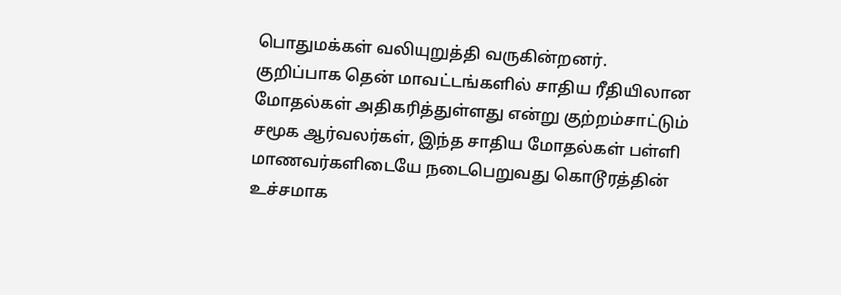பொதுமக்கள் வலியுறுத்தி வருகின்றனர்.
குறிப்பாக தென் மாவட்டங்களில் சாதிய ரீதியிலான மோதல்கள் அதிகரித்துள்ளது என்று குற்றம்சாட்டும் சமூக ஆர்வலர்கள், இந்த சாதிய மோதல்கள் பள்ளி மாணவர்களிடையே நடைபெறுவது கொடூரத்தின் உச்சமாக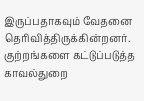இருப்பதாகவும் வேதனை தெரிவித்திருக்கின்றனர். குற்றங்களை கட்டுப்படுத்த காவல்துறை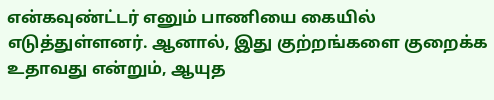என்கவுண்ட்டர் எனும் பாணியை கையில் எடுத்துள்ளனர். ஆனால், இது குற்றங்களை குறைக்க உதாவது என்றும், ஆயுத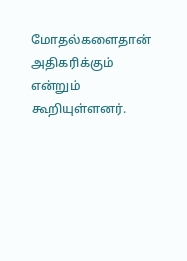மோதல்களைதான் அதிகரிக்கும் என்றும் கூறியுள்ளனர்.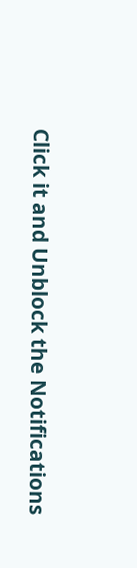Click it and Unblock the Notifications